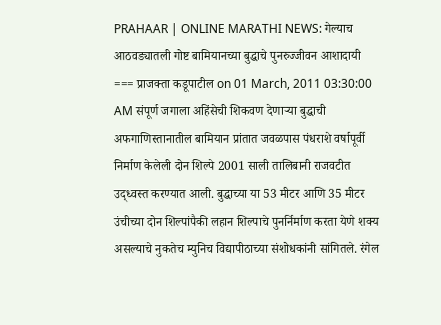PRAHAAR | ONLINE MARATHI NEWS: गेल्याच आठवड्यातली गोष्ट बामियानच्या बुद्धाचे पुनरुज्जीवन आशादायी === प्राजक्ता कडूपाटील on 01 March, 2011 03:30:00 AM संपूर्ण जगाला अहिंसेची शिकवण देणाऱ्या बुद्धाची अफगाणिस्तानातील बामियान प्रांतात जवळपास पंधराशे वर्षापूर्वी निर्माण केलेली दोन शिल्पे 2001 साली तालिबानी राजवटीत उद्ध्वस्त करण्यात आली. बुद्धाच्या या 53 मीटर आणि 35 मीटर उंचीच्या दोन शिल्पांपैकी लहान शिल्पाचे पुनर्निर्माण करता येणे शक्य असल्याचे नुकतेच म्युनिच विद्यापीठाच्या संशोधकांनी सांगितले. रंगेल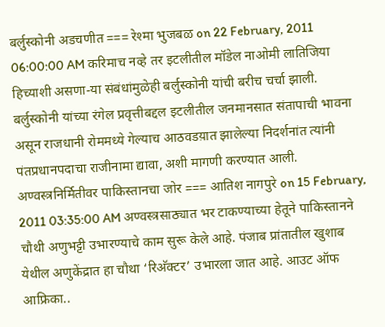बर्लुस्कोनी अडचणीत === रेश्मा भुजबळ on 22 February, 2011 06:00:00 AM करिमाच नव्हे तर इटलीतील मॉडेल नाओमी लातिजिया हिच्याशी असणा-या संबंधांमुळेही बर्लुस्कोनी यांची बरीच चर्चा झाली. बर्लुस्कोनी यांच्या रंगेल प्रवृत्तीबद्दल इटलीतील जनमानसात संतापाची भावना असून राजधानी रोममध्ये गेल्याच आठवडय़ात झालेल्या निदर्शनांत त्यांनी पंतप्रधानपदाचा राजीनामा द्यावा, अशी मागणी करण्यात आली. अण्वस्त्रनिर्मितीवर पाकिस्तानचा जोर === आतिश नागपुरे on 15 February, 2011 03:35:00 AM अण्वस्त्रसाठ्यात भर टाकण्याच्या हेतूने पाकिस्तानने चौथी अणुभट्टी उभारण्याचे काम सुरू केले आहे. पंजाब प्रांतातील खुशाब येथील अणुकेंद्रात हा चौथा ‘रिअ‍ॅक्टर’ उभारला जात आहे. आउट ऑफ आफ्रिका..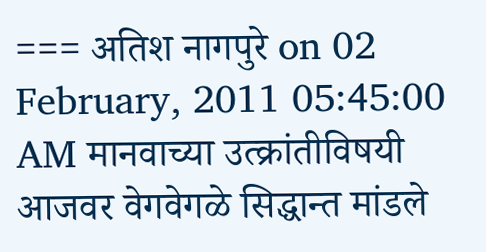=== अतिश नागपुरे on 02 February, 2011 05:45:00 AM मानवाच्या उत्क्रांतीविषयी आजवर वेगवेगळे सिद्धान्त मांडले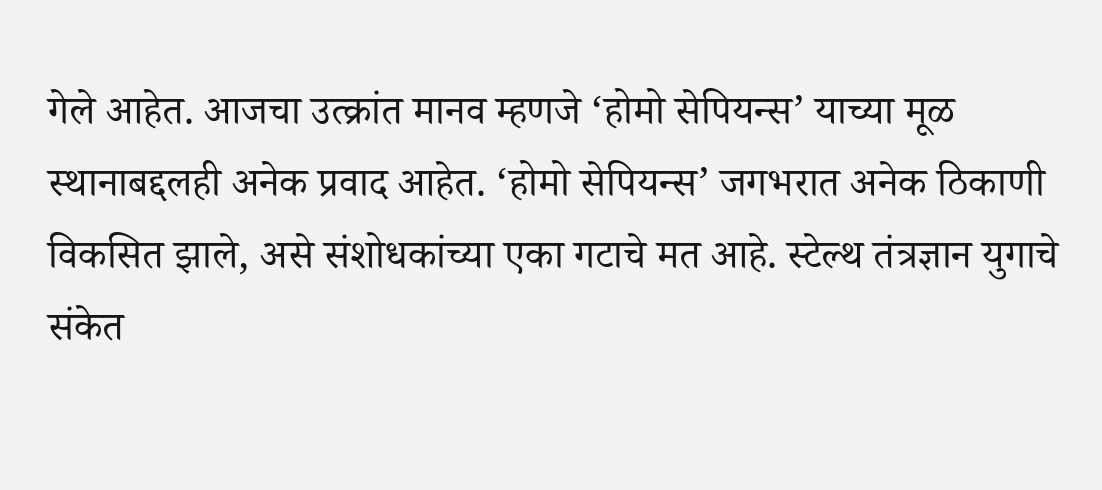गेले आहेत. आजचा उत्क्रांत मानव म्हणजे ‘होमो सेपियन्स’ याच्या मूळ स्थानाबद्दलही अनेक प्रवाद आहेत. ‘होमो सेपियन्स’ जगभरात अनेक ठिकाणी विकसित झाले, असे संशोधकांच्या एका गटाचे मत आहे. स्टेल्थ तंत्रज्ञान युगाचे संकेत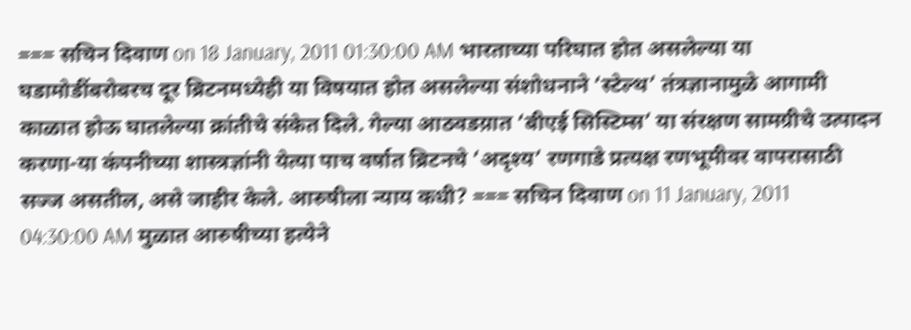=== सचिन दिवाण on 18 January, 2011 01:30:00 AM भारताच्या परिघात होत असलेल्या या घडामोडींबरोबरच दूर ब्रिटनमध्येही या विषयात होत असलेल्या संशोधनाने ‘स्टेल्थ’ तंत्रज्ञानामुळे आगामी काळात होऊ घातलेल्या क्रांतीचे संकेत दिले. गेल्या आठवडय़ात ‘बीएई सिस्टिम्स’ या संरक्षण सामग्रीचे उत्पादन करणा-या कंपनीच्या शास्त्रज्ञांनी येत्या पाच वर्षात ब्रिटनचे ‘अदृश्य’ रणगाडे प्रत्यक्ष रणभूमीवर वापरासाठी सज्ज असतील, असे जाहीर केले. आरुषीला न्याय कधी? === सचिन दिवाण on 11 January, 2011 04:30:00 AM मुळात आरुषीच्या हत्येने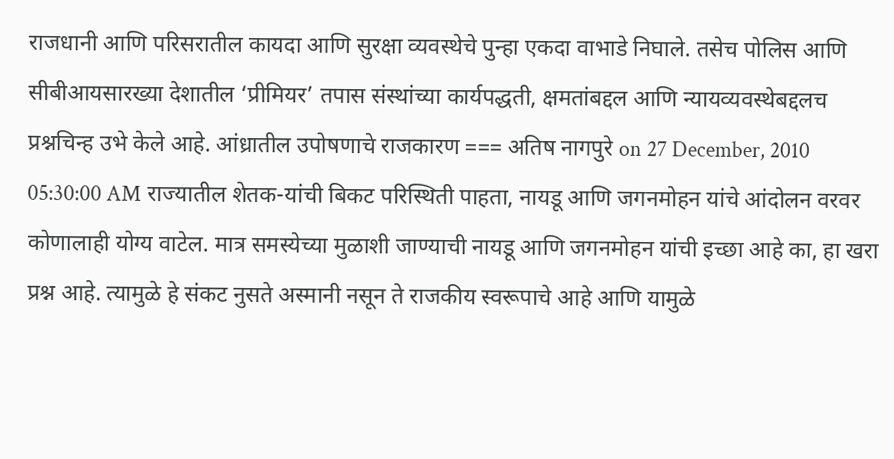राजधानी आणि परिसरातील कायदा आणि सुरक्षा व्यवस्थेचे पुन्हा एकदा वाभाडे निघाले. तसेच पोलिस आणि सीबीआयसारख्या देशातील ‘प्रीमियर’ तपास संस्थांच्या कार्यपद्धती, क्षमतांबद्दल आणि न्यायव्यवस्थेबद्दलच प्रश्नचिन्ह उभे केले आहे. आंध्रातील उपोषणाचे राजकारण === अतिष नागपुरे on 27 December, 2010 05:30:00 AM राज्यातील शेतक-यांची बिकट परिस्थिती पाहता, नायडू आणि जगनमोहन यांचे आंदोलन वरवर कोणालाही योग्य वाटेल. मात्र समस्येच्या मुळाशी जाण्याची नायडू आणि जगनमोहन यांची इच्छा आहे का, हा खरा प्रश्न आहे. त्यामुळे हे संकट नुसते अस्मानी नसून ते राजकीय स्वरूपाचे आहे आणि यामुळे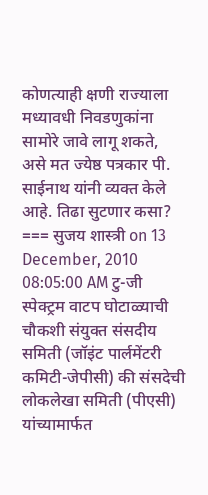कोणत्याही क्षणी राज्याला मध्यावधी निवडणुकांना सामोरे जावे लागू शकते, असे मत ज्येष्ठ पत्रकार पी. साईनाथ यांनी व्यक्त केले आहे. तिढा सुटणार कसा? === सुजय शास्त्री on 13 December, 2010 08:05:00 AM टु-जी स्पेक्ट्रम वाटप घोटाळ्याची चौकशी संयुक्त संसदीय समिती (जॉइंट पार्लमेंटरी कमिटी-जेपीसी) की संसदेची लोकलेखा समिती (पीएसी) यांच्यामार्फत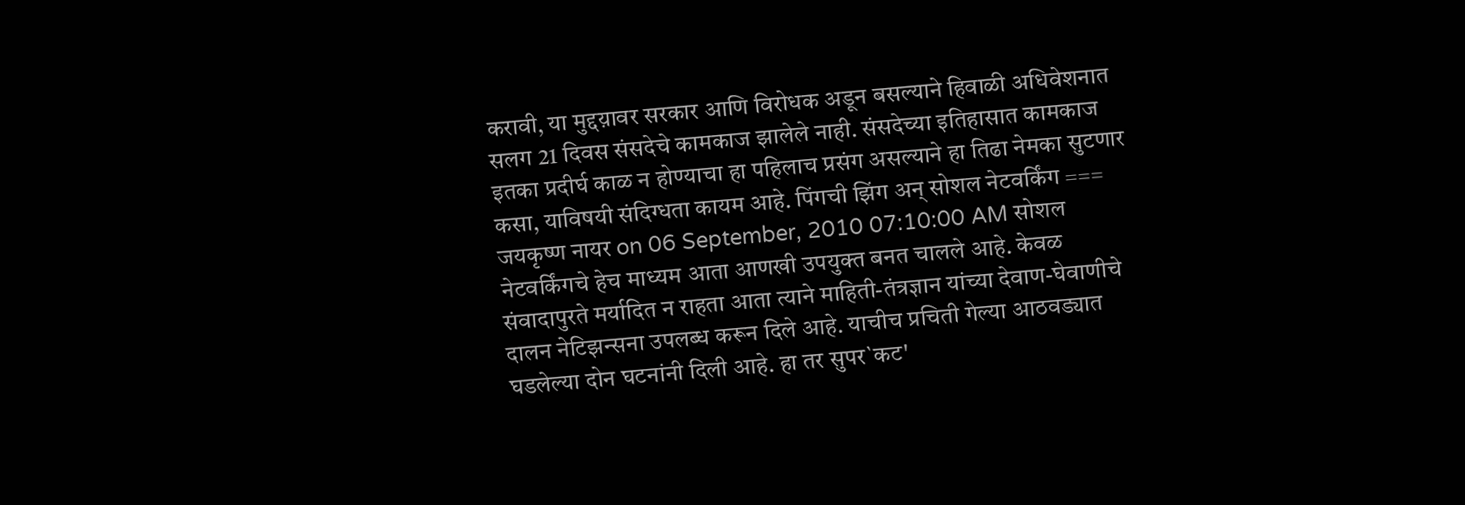करावी, या मुद्दय़ावर सरकार आणि विरोधक अडून बसल्याने हिवाळी अधिवेशनात सलग 21 दिवस संसदेचे कामकाज झालेले नाही. संसदेच्या इतिहासात कामकाज इतका प्रदीर्घ काळ न होण्याचा हा पहिलाच प्रसंग असल्याने हा तिढा नेमका सुटणार कसा, याविषयी संदिग्धता कायम आहे. पिंगची झिंग अन् सोशल नेटवर्किंग === जयकृष्ण नायर on 06 September, 2010 07:10:00 AM सोशल नेटवर्किंगचे हेच माध्यम आता आणखी उपयुक्त बनत चालले आहे. केवळ संवादापुरते मर्यादित न राहता आता त्याने माहिती-तंत्रज्ञान यांच्या देवाण-घेवाणीचे दालन नेटिझन्सना उपलब्ध करून दिले आहे. याचीच प्रचिती गेल्या आठवड्यात घडलेल्या दोन घटनांनी दिली आहे. हा तर सुपर`कट'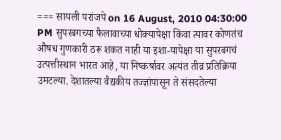=== सायली परांजपे on 16 August, 2010 04:30:00 PM सुपरबगच्या फैलावाच्या धोक्यापेक्षा किंवा त्यावर कोणतंच औषध गुणकारी ठरू शकत नाही या इशा-यापेक्षा या सुपरबगचं उत्पत्तीस्थान भारत आहे, या निष्कर्षावर अत्यंत तीव्र प्रतिक्रिया उमटल्या. देशातल्या वैद्यकीय तज्ज्ञांपासून ते संसदतेल्या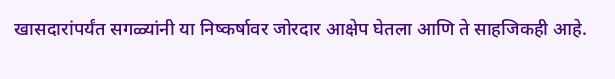खासदारांपर्यंत सगळ्यांनी या निष्कर्षावर जोरदार आक्षेप घेतला आणि ते साहजिकही आहे.